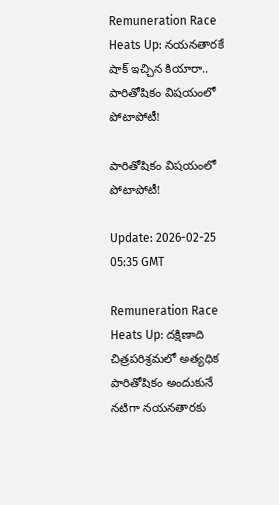Remuneration Race Heats Up: నయనతారకే షాక్ ఇచ్చిన కియారా.. పారితోషికం విషయంలో పోటాపోటీ!

పారితోషికం విషయంలో పోటాపోటీ!

Update: 2026-02-25 05:35 GMT

Remuneration Race Heats Up: దక్షిణాది చిత్రపరిశ్రమలో అత్యధిక పారితోషికం అందుకునే నటిగా నయనతారకు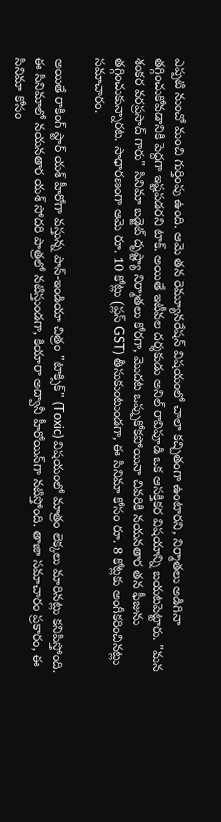ఎప్పటి నుంచో మంచి గుర్తింపు ఉంది. ఆమె తన రెమ్యూనరేషన్ విషయంలో చాలా కచ్చితంగా ఉంటారని, నిర్మాతలు అడిగినా తగ్గించుకోవడానికి పెద్దగా ఇష్టపడరని టాక్. అయితే ఇటీవల దర్శకుడు అనిల్ రావిపూడి ఒక ఆసక్తికర విషయాన్ని బయటపెట్టారు. "మన శంకర వరప్రసాద్ గారు" సినిమా బడ్జెట్ దృష్ట్యా నిర్మాతలు కోరగా, మొదట ఒప్పుకోకపోయినా చివరికి నయనతార తన ఫీజును తగ్గించుకున్నారట. సాధారణంగా ఆమె రూ. 10 కోట్లు (ప్లస్ GST) తీసుకుంటుండగా, ఈ సినిమా కోసం రూ. 8 కోట్లకు అంగీకరించినట్లు సమాచారం.

అయితే రాకింగ్ స్టార్ యశ్ హీరోగా వస్తున్న పాన్-ఇండియా చిత్రం "టాక్సిక్" (Toxic) విషయంలో మాత్రం లెక్కలు మారినట్లు కనిపిస్తోంది. ఈ సినిమాలో నయనతార యశ్ సోదరి పాత్రలో నటిస్తుండగా, కియారా అద్వానీ హీరోయిన్‌గా నటిస్తోంది. తాజా సమాచారం ప్రకారం, ఈ సినిమా కోసం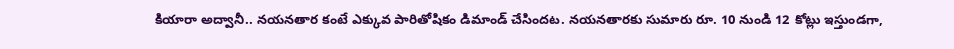కియారా అద్వానీ.. నయనతార కంటే ఎక్కువ పారితోషికం డిమాండ్ చేసిందట. నయనతారకు సుమారు రూ. 10 నుండి 12 కోట్లు ఇస్తుండగా,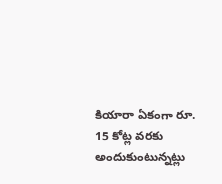కియారా ఏకంగా రూ. 15 కోట్ల వరకు అందుకుంటున్నట్లు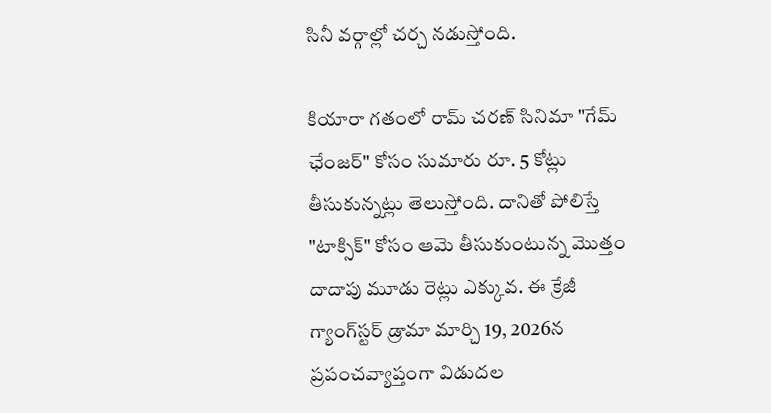సినీ వర్గాల్లో చర్చ నడుస్తోంది.

కియారా గతంలో రామ్ చరణ్ సినిమా "గేమ్ ఛేంజర్" కోసం సుమారు రూ. 5 కోట్లు తీసుకున్నట్లు తెలుస్తోంది. దానితో పోలిస్తే "టాక్సిక్" కోసం ఆమె తీసుకుంటున్న మొత్తం దాదాపు మూడు రెట్లు ఎక్కువ. ఈ క్రేజీ గ్యాంగ్‌స్టర్ డ్రామా మార్చి 19, 2026న ప్రపంచవ్యాప్తంగా విడుదల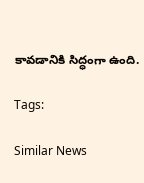కావడానికి సిద్ధంగా ఉంది.

Tags:

Similar News